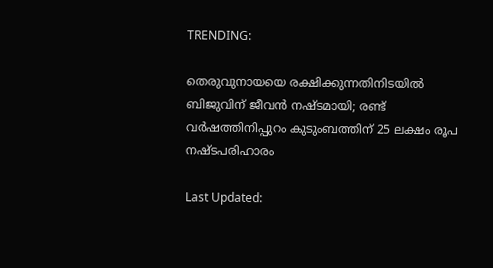TRENDING:

തെരുവുനായയെ രക്ഷിക്കുന്നതിനിടയിൽ ബിജുവിന് ജീവൻ നഷ്ടമായി; രണ്ട് വർഷത്തിനിപ്പുറം കുടുംബത്തിന് 25 ലക്ഷം രൂപ നഷ്ടപരിഹാരം

Last Updated: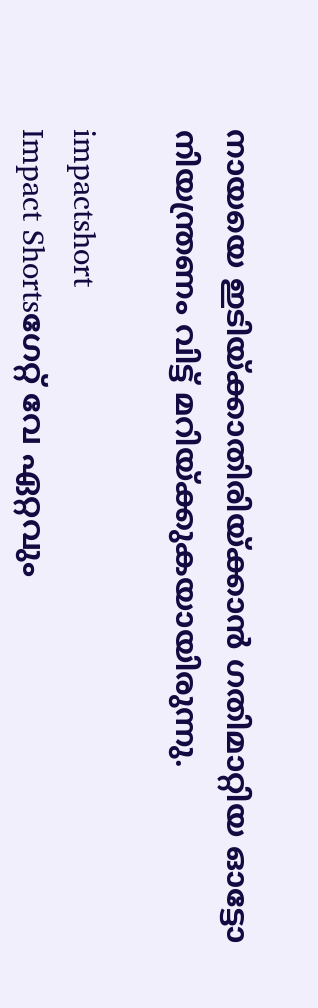നായയെ ഇടിയ്ക്കാതിരിയ്ക്കാന്‍ ഗതിമാറ്റിയ ഓട്ടോ നിയന്ത്രണം വിട്ട് മറിയ്ക്കുകയായിരുന്നു.

impactshort
Impact Shortsഗേറ്റ് വേ ഏറ്റവും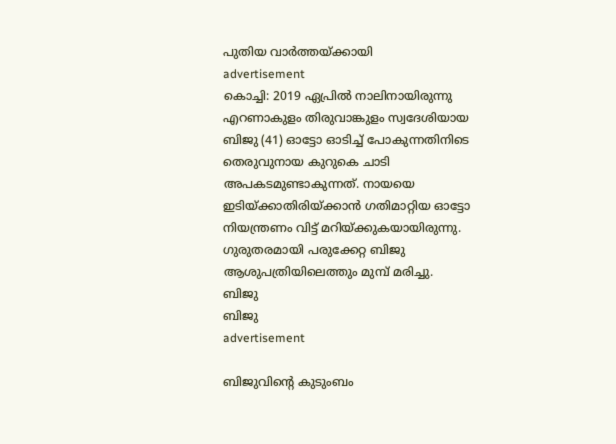പുതിയ വാർത്തയ്ക്കായി
advertisement
കൊച്ചി: 2019 ഏപ്രില്‍ നാലിനായിരുന്നു എറണാകുളം തിരുവാങ്കുളം സ്വദേശിയായ ബിജു (41) ഓട്ടോ ഓടിച്ച് പോകുന്നതിനിടെ തെരുവുനായ കുറുകെ ചാടി അപകടമുണ്ടാകുന്നത്. നായയെ ഇടിയ്ക്കാതിരിയ്ക്കാന്‍ ഗതിമാറ്റിയ ഓട്ടോ നിയന്ത്രണം വിട്ട് മറിയ്ക്കുകയായിരുന്നു. ഗുരുതരമായി പരുക്കേറ്റ ബിജു ആശുപത്രിയിലെത്തും മുമ്പ് മരിച്ചു.
ബിജു
ബിജു
advertisement

ബിജുവിന്റെ കുടുംബം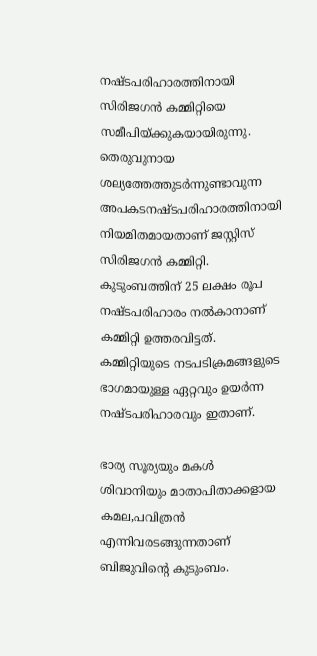നഷ്ടപരിഹാരത്തിനായി സിരിജഗന്‍ കമ്മിറ്റിയെ സമീപിയ്ക്കുകയായിരുന്നു. തെരുവുനായ ശല്യത്തേത്തുടര്‍ന്നുണ്ടാവുന്ന അപകടനഷ്ടപരിഹാരത്തിനായി നിയമിതമായതാണ് ജസ്റ്റിസ് സിരിജഗന്‍ കമ്മിറ്റി. കുടുംബത്തിന് 25 ലക്ഷം രൂപ നഷ്ടപരിഹാരം നൽകാനാണ് കമ്മിറ്റി ഉത്തരവിട്ടത്. കമ്മിറ്റിയുടെ നടപടിക്രമങ്ങളുടെ ഭാഗമായുള്ള ഏറ്റവും ഉയര്‍ന്ന നഷ്ടപരിഹാരവും ഇതാണ്.

ഭാര്യ സൂര്യയും മകള്‍ ശിവാനിയും മാതാപിതാക്കളായ കമല,പവിത്രന്‍ എന്നിവരടങ്ങുന്നതാണ് ബിജുവിന്റെ കുടുംബം.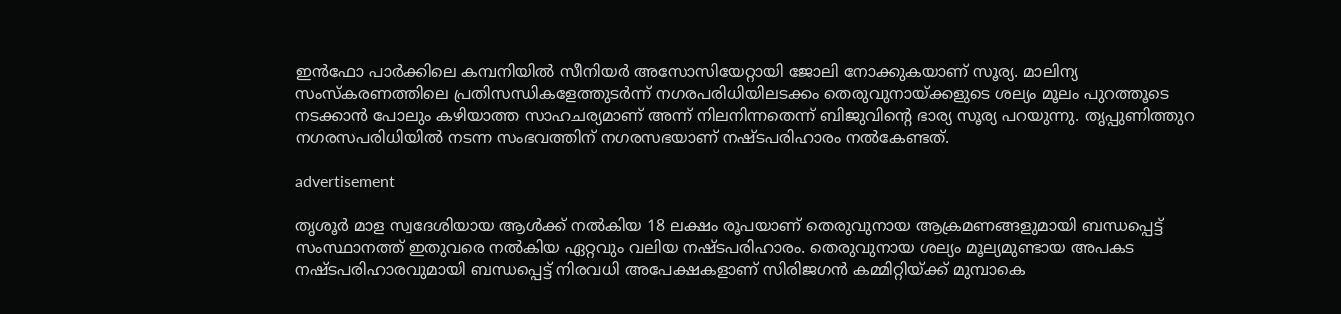ഇന്‍ഫോ പാര്‍ക്കിലെ കമ്പനിയില്‍ സീനിയര്‍ അസോസിയേറ്റായി ജോലി നോക്കുകയാണ് സൂര്യ. മാലിന്യ സംസ്കരണത്തിലെ പ്രതിസന്ധികളേത്തുടര്‍ന്ന് നഗരപരിധിയിലടക്കം തെരുവുനായ്ക്കളുടെ ശല്യം മൂലം പുറത്തൂടെ നടക്കാന്‍ പോലും കഴിയാത്ത സാഹചര്യമാണ് അന്ന് നിലനിന്നതെന്ന് ബിജുവിന്റെ ഭാര്യ സൂര്യ പറയുന്നു. തൃപ്പുണിത്തുറ നഗരസപരിധിയില്‍ നടന്ന സംഭവത്തിന് നഗരസഭയാണ് നഷ്ടപരിഹാരം നല്‍കേണ്ടത്.

advertisement

തൃശൂര്‍ മാള സ്വദേശിയായ ആള്‍ക്ക് നല്‍കിയ 18 ലക്ഷം രൂപയാണ് തെരുവുനായ ആക്രമണങ്ങളുമായി ബന്ധപ്പെട്ട് സംസ്ഥാനത്ത് ഇതുവരെ നല്‍കിയ ഏറ്റവും വലിയ നഷ്ടപരിഹാരം. തെരുവുനായ ശല്യം മൂല്യമുണ്ടായ അപകട നഷ്ടപരിഹാരവുമായി ബന്ധപ്പെട്ട് നിരവധി അപേക്ഷകളാണ് സിരിജഗന്‍ കമ്മിറ്റിയ്ക്ക് മുമ്പാകെ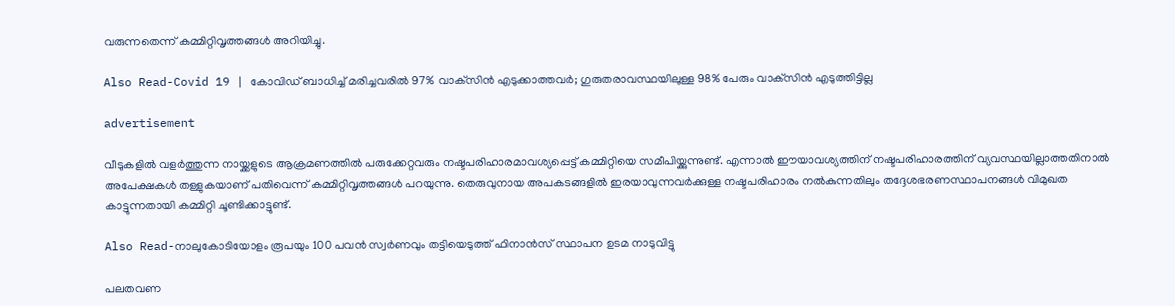വരുന്നതെന്ന് കമ്മിറ്റിവൃത്തങ്ങള്‍ അറിയിച്ചു.

Also Read-Covid 19 | കോവിഡ് ബാധിച്ച് മരിച്ചവരില്‍ 97% വാക്‌സിന്‍ എടുക്കാത്തവര്‍; ഗുരുതരാവസ്ഥയിലുള്ള 98% പേരും വാക്‌സിന്‍ എടുത്തിട്ടില്ല

advertisement

വീടുകളില്‍ വളര്‍ത്തുന്ന നായ്ക്കളുടെ ആക്രമണത്തില്‍ പരുക്കേറ്റവരും നഷ്ടപരിഹാരമാവശ്യപ്പെട്ട് കമ്മിറ്റിയെ സമീപിയ്ക്കുന്നുണ്ട്. എന്നാല്‍ ഈയാവശ്യത്തിന് നഷ്ടപരിഹാരത്തിന് വ്യവസ്ഥയില്ലാത്തതിനാല്‍ അപേക്ഷകള്‍ തള്ളുകയാണ് പതിവെന്ന് കമ്മിറ്റിവൃത്തങ്ങള്‍ പറയുന്നു. തെരുവുനായ അപകടങ്ങളില്‍ ഇരയാവുന്നവര്‍ക്കുള്ള നഷ്ടപരിഹാരം നല്‍കുന്നതിലും തദ്ദേശഭരണസ്ഥാപനങ്ങള്‍ വിമുഖത കാട്ടുന്നതായി കമ്മിറ്റി ചൂണ്ടിക്കാട്ടുണ്ട്.

Also Read-നാലുകോടിയോളം രൂപയും 100 പവൻ സ്വർണവും തട്ടിയെടുത്ത് ഫിനാൻസ് സ്ഥാപന ഉടമ നാടുവിട്ടു

പലതവണ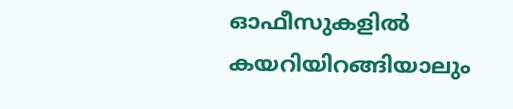ഓഫീസുകളില്‍ കയറിയിറങ്ങിയാലും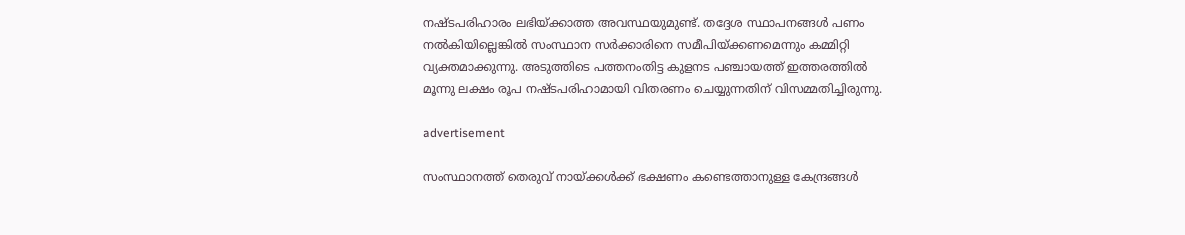നഷ്ടപരിഹാരം ലഭിയ്ക്കാത്ത അവസ്ഥയുമുണ്ട്. തദ്ദേശ സ്ഥാപനങ്ങള്‍ പണം നല്‍കിയില്ലെങ്കില്‍ സംസ്ഥാന സര്‍ക്കാരിനെ സമീപിയ്ക്കണമെന്നും കമ്മിറ്റി വ്യക്തമാക്കുന്നു. അടുത്തിടെ പത്തനംതിട്ട കുളനട പഞ്ചായത്ത് ഇത്തരത്തില്‍ മൂന്നു ലക്ഷം രൂപ നഷ്ടപരിഹാമായി വിതരണം ചെയ്യുന്നതിന് വിസമ്മതിച്ചിരുന്നു.

advertisement

സംസ്ഥാനത്ത് തെരുവ് നായ്ക്കൾക്ക് ഭക്ഷണം കണ്ടെത്താനുള്ള കേന്ദ്രങ്ങൾ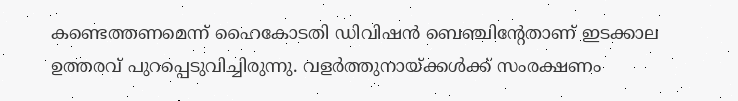കണ്ടെത്തണമെന്ന് ഹൈകോടതി ഡിവിഷൻ ബെഞ്ചിന്റേതാണ് ഇടക്കാല ഉത്തരവ് പുറപ്പെടുവിച്ചിരുന്നു. വളര്‍ത്തുനായ്ക്കള്‍ക്ക് സംരക്ഷണം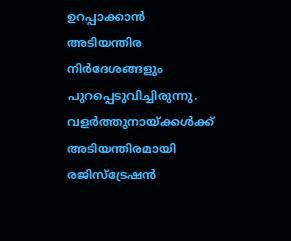ഉറപ്പാക്കാൻ അടിയന്തിര നിർദേശങ്ങളും പുറപ്പെടുവിച്ചിരുന്നു. വളര്‍ത്തുനായ്ക്കള്‍ക്ക് അടിയന്തിരമായി രജിസ്ട്രേഷൻ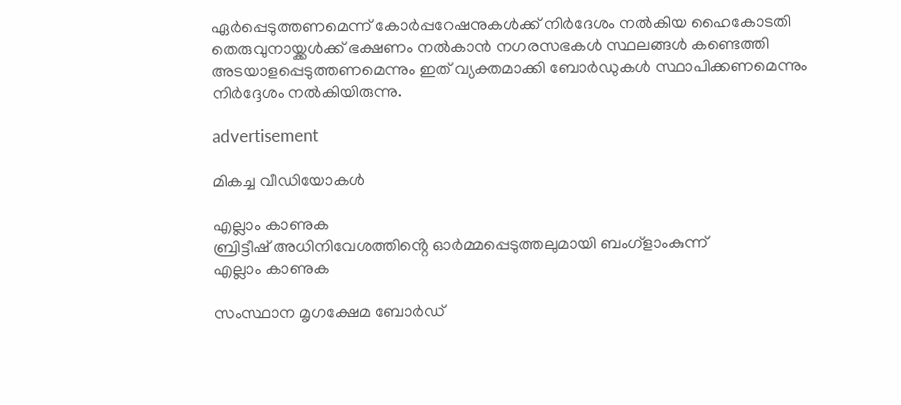ഏർപ്പെടുത്തണമെന്ന് കോർപ്പറേഷനുകൾക്ക് നിർദേശം നൽകിയ ഹൈകോടതി തെരുവുനായ്ക്കള്‍ക്ക് ഭക്ഷണം നല്‍കാന്‍ നഗരസഭകള്‍ സ്ഥലങ്ങള്‍ കണ്ടെത്തി അടയാളപ്പെടുത്തണമെന്നും ഇത് വ്യക്തമാക്കി ബോര്‍ഡുകള്‍ സ്ഥാപിക്കണമെന്നും നിർദ്ദേശം നൽകിയിരുന്നു.

advertisement

മികച്ച വീഡിയോകൾ

എല്ലാം കാണുക
ബ്രിട്ടീഷ് അധിനിവേശത്തിൻ്റെ ഓർമ്മപ്പെടുത്തലുമായി ബംഗ്ളാംകുന്ന്
എല്ലാം കാണുക

സംസ്ഥാന മൃഗക്ഷേമ ബോര്‍ഡ്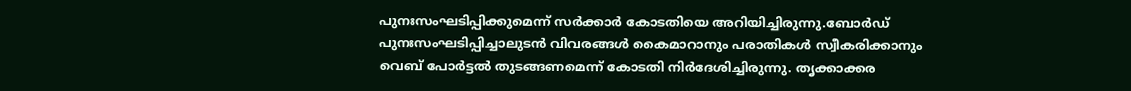പുനഃസംഘടിപ്പിക്കുമെന്ന് സർക്കാർ കോടതിയെ അറിയിച്ചിരുന്നു.ബോര്‍ഡ് പുനഃസംഘടിപ്പിച്ചാലുടന്‍ വിവരങ്ങള്‍ കൈമാറാനും പരാതികള്‍ സ്വീകരിക്കാനും വെബ് പോര്‍ട്ടല്‍ തുടങ്ങണമെന്ന് കോടതി നിര്‍ദേശിച്ചിരുന്നു. തൃക്കാക്കര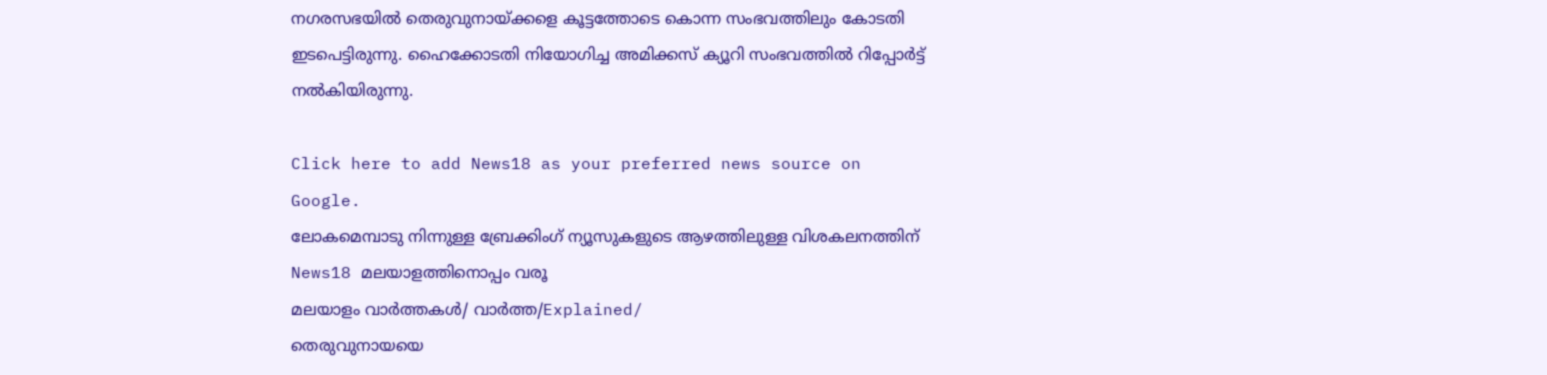നഗരസഭയിൽ തെരുവുനായ്ക്കളെ കൂട്ടത്തോടെ കൊന്ന സംഭവത്തിലും കോടതി ഇടപെട്ടിരുന്നു. ഹൈക്കോടതി നിയോഗിച്ച അമിക്കസ് ക്യൂറി സംഭവത്തിൽ റിപ്പോർട്ട് നൽകിയിരുന്നു.

Click here to add News18 as your preferred news source on Google.
ലോകമെമ്പാടു നിന്നുള്ള ബ്രേക്കിംഗ് ന്യൂസുകളുടെ ആഴത്തിലുള്ള വിശകലനത്തിന് News18 മലയാളത്തിനൊപ്പം വരൂ
മലയാളം വാർത്തകൾ/ വാർത്ത/Explained/
തെരുവുനായയെ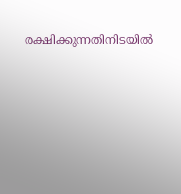രക്ഷിക്കുന്നതിനിടയിൽ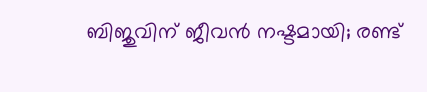ബിജുവിന് ജീവൻ നഷ്ടമായി; രണ്ട്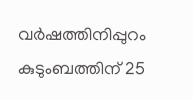വർഷത്തിനിപ്പുറം കുടുംബത്തിന് 25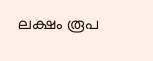ലക്ഷം രൂപ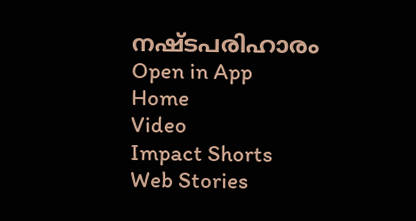നഷ്ടപരിഹാരം
Open in App
Home
Video
Impact Shorts
Web Stories